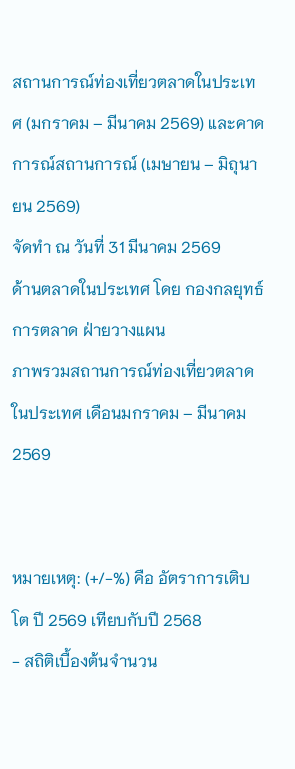สถานการณ์ท่องเที่ยวตลาดในประเทศ (มกราคม – มีนาคม 2569) และคาดการณ์สถานการณ์ (เมษายน – มิถุนายน 2569)
จัดทำ ณ วันที่ 31 มีนาคม 2569
ด้านตลาดในประเทศ โดย กองกลยุทธ์การตลาด ฝ่ายวางแผน
ภาพรวมสถานการณ์ท่องเที่ยวตลาดในประเทศ เดือนมกราคม – มีนาคม 2569


หมายเหตุ: (+/-%) คือ อัตราการเติบโต ปี 2569 เทียบกับปี 2568
- สถิติเบื้องต้นจำนวน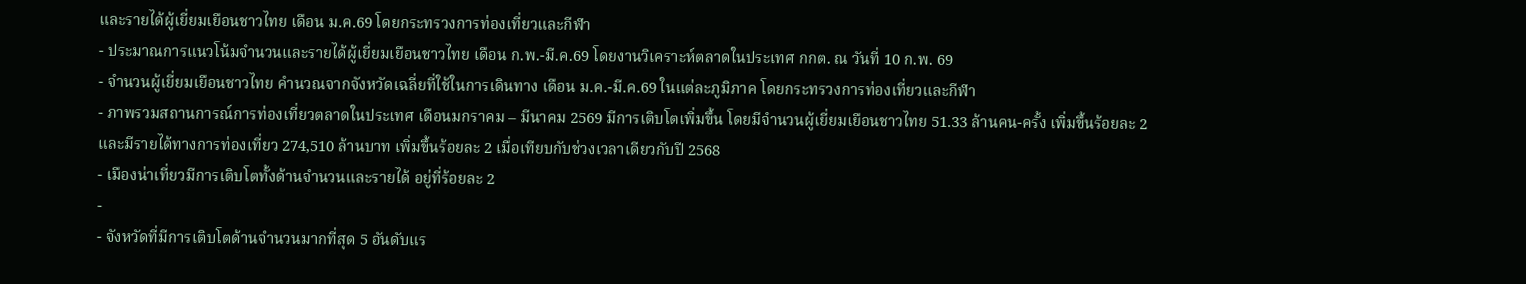และรายได้ผู้เยี่ยมเยือนชาวไทย เดือน ม.ค.69 โดยกระทรวงการท่องเที่ยวและกีฬา
- ประมาณการแนวโน้มจำนวนและรายได้ผู้เยี่ยมเยือนชาวไทย เดือน ก.พ.-มี.ค.69 โดยงานวิเคราะห์ตลาดในประเทศ กกต. ณ วันที่ 10 ก.พ. 69
- จำนวนผู้เยี่ยมเยือนชาวไทย คำนวณจากจังหวัดเฉลี่ยที่ใช้ในการเดินทาง เดือน ม.ค.-มี.ค.69 ในแต่ละภูมิภาค โดยกระทรวงการท่องเที่ยวและกีฬา
- ภาพรวมสถานการณ์การท่องเที่ยวตลาดในประเทศ เดือนมกราคม – มีนาคม 2569 มีการเติบโตเพิ่มขึ้น โดยมีจำนวนผู้เยี่ยมเยือนชาวไทย 51.33 ล้านคน-ครั้ง เพิ่มขึ้นร้อยละ 2 และมีรายได้ทางการท่องเที่ยว 274,510 ล้านบาท เพิ่มขึ้นร้อยละ 2 เมื่อเทียบกับช่วงเวลาเดียวกับปี 2568
- เมืองน่าเที่ยวมีการเติบโตทั้งด้านจำนวนและรายได้ อยู่ที่ร้อยละ 2
-
- จังหวัดที่มีการเติบโตด้านจำนวนมากที่สุด 5 อันดับแร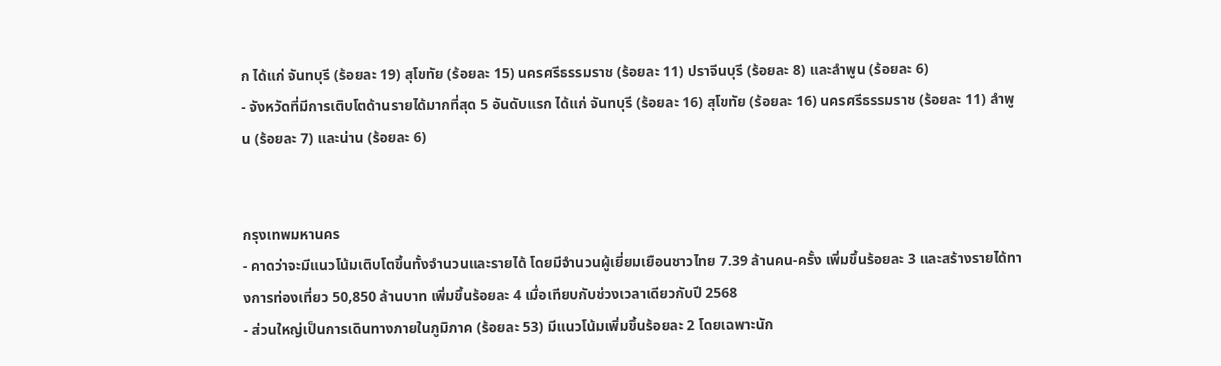ก ได้แก่ จันทบุรี (ร้อยละ 19) สุโขทัย (ร้อยละ 15) นครศรีธรรมราช (ร้อยละ 11) ปราจีนบุรี (ร้อยละ 8) และลำพูน (ร้อยละ 6)
- จังหวัดที่มีการเติบโตด้านรายได้มากที่สุด 5 อันดับแรก ได้แก่ จันทบุรี (ร้อยละ 16) สุโขทัย (ร้อยละ 16) นครศรีธรรมราช (ร้อยละ 11) ลำพูน (ร้อยละ 7) และน่าน (ร้อยละ 6)


กรุงเทพมหานคร
- คาดว่าจะมีแนวโน้มเติบโตขึ้นทั้งจำนวนและรายได้ โดยมีจำนวนผู้เยี่ยมเยือนชาวไทย 7.39 ล้านคน-ครั้ง เพิ่มขึ้นร้อยละ 3 และสร้างรายได้ทางการท่องเที่ยว 50,850 ล้านบาท เพิ่มขึ้นร้อยละ 4 เมื่อเทียบกับช่วงเวลาเดียวกับปี 2568
- ส่วนใหญ่เป็นการเดินทางภายในภูมิภาค (ร้อยละ 53) มีแนวโน้มเพิ่มขึ้นร้อยละ 2 โดยเฉพาะนัก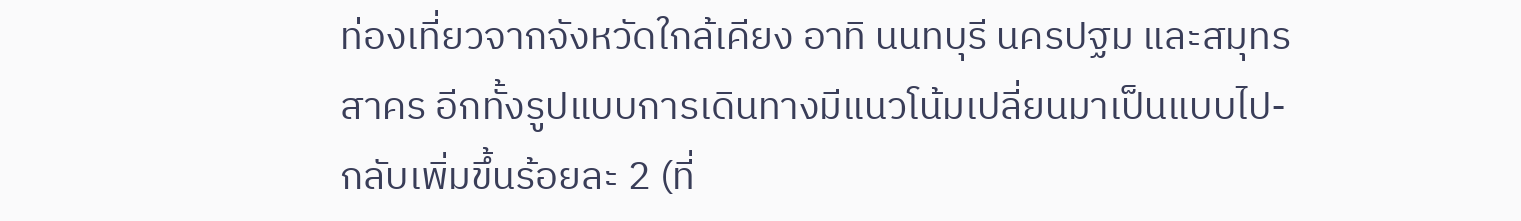ท่องเที่ยวจากจังหวัดใกล้เคียง อาทิ นนทบุรี นครปฐม และสมุทรสาคร อีกทั้งรูปแบบการเดินทางมีแนวโน้มเปลี่ยนมาเป็นแบบไป-กลับเพิ่มขึ้นร้อยละ 2 (ที่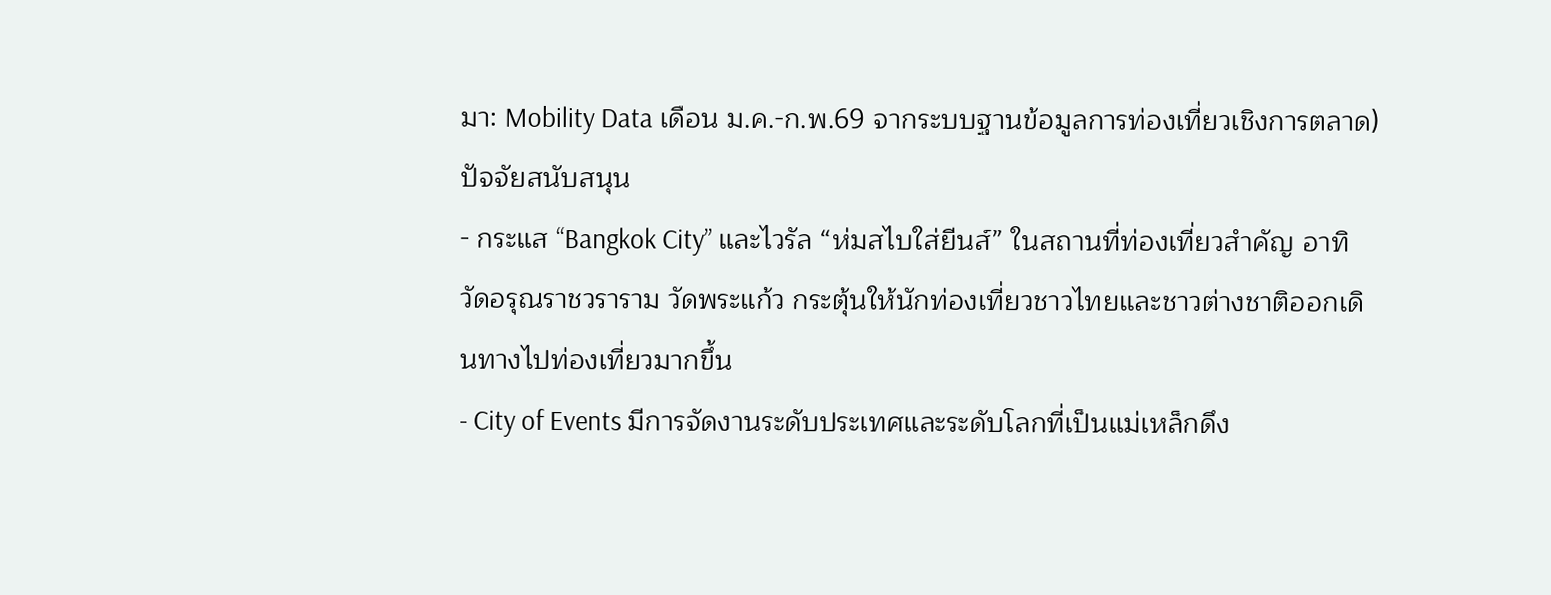มา: Mobility Data เดือน ม.ค.-ก.พ.69 จากระบบฐานข้อมูลการท่องเที่ยวเชิงการตลาด)
ปัจจัยสนับสนุน
- กระแส “Bangkok City” และไวรัล “ห่มสไบใส่ยีนส์” ในสถานที่ท่องเที่ยวสำคัญ อาทิ วัดอรุณราชวราราม วัดพระแก้ว กระตุ้นให้นักท่องเที่ยวชาวไทยและชาวต่างชาติออกเดินทางไปท่องเที่ยวมากขึ้น
- City of Events มีการจัดงานระดับประเทศและระดับโลกที่เป็นแม่เหล็กดึง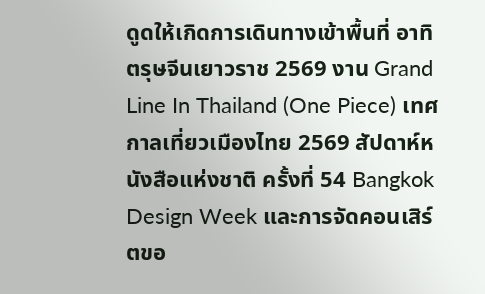ดูดให้เกิดการเดินทางเข้าพื้นที่ อาทิ ตรุษจีนเยาวราช 2569 งาน Grand Line In Thailand (One Piece) เทศกาลเที่ยวเมืองไทย 2569 สัปดาห์หนังสือแห่งชาติ ครั้งที่ 54 Bangkok Design Week และการจัดคอนเสิร์ตขอ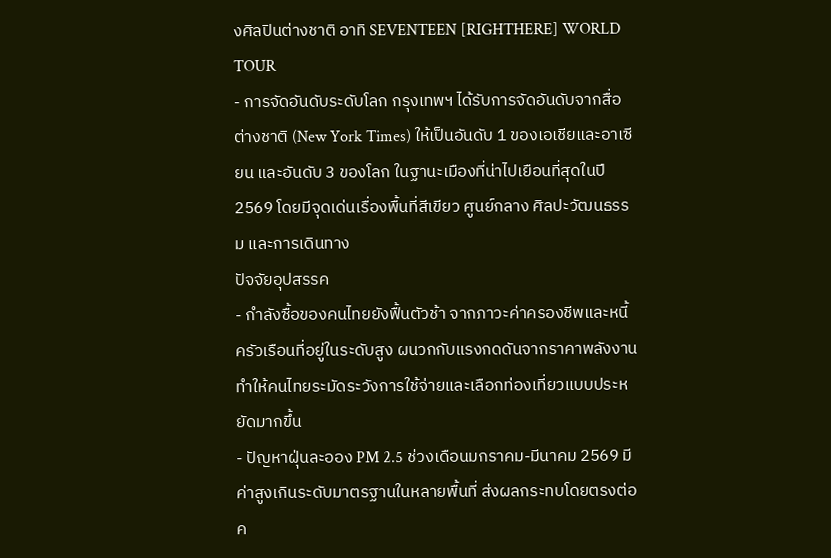งศิลปินต่างชาติ อาทิ SEVENTEEN [RIGHTHERE] WORLD TOUR
- การจัดอันดับระดับโลก กรุงเทพฯ ได้รับการจัดอันดับจากสื่อต่างชาติ (New York Times) ให้เป็นอันดับ 1 ของเอเชียและอาเซียน และอันดับ 3 ของโลก ในฐานะเมืองที่น่าไปเยือนที่สุดในปี 2569 โดยมีจุดเด่นเรื่องพื้นที่สีเขียว ศูนย์กลาง ศิลปะวัฒนธรรม และการเดินทาง
ปัจจัยอุปสรรค
- กำลังซื้อของคนไทยยังฟื้นตัวช้า จากภาวะค่าครองชีพและหนี้ครัวเรือนที่อยู่ในระดับสูง ผนวกกับแรงกดดันจากราคาพลังงาน ทำให้คนไทยระมัดระวังการใช้จ่ายและเลือกท่องเที่ยวแบบประหยัดมากขึ้น
- ปัญหาฝุ่นละออง PM 2.5 ช่วงเดือนมกราคม-มีนาคม 2569 มีค่าสูงเกินระดับมาตรฐานในหลายพื้นที่ ส่งผลกระทบโดยตรงต่อค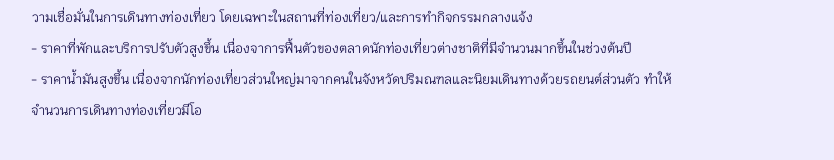วามเชื่อมั่นในการเดินทางท่องเที่ยว โดยเฉพาะในสถานที่ท่องเที่ยว/และการทำกิจกรรมกลางแจ้ง
- ราคาที่พักและบริการปรับตัวสูงขึ้น เนื่องจาการฟื้นตัวของตลาดนักท่องเที่ยวต่างชาติที่มีจำนวนมากขึ้นในช่วงต้นปี
- ราคาน้ำมันสูงขึ้น เนื่องจากนักท่องเที่ยวส่วนใหญ่มาจากคนในจังหวัดปริมณฑลและนิยมเดินทางด้วยรถยนต์ส่วนตัว ทำให้จำนวนการเดินทางท่องเที่ยวมีโอ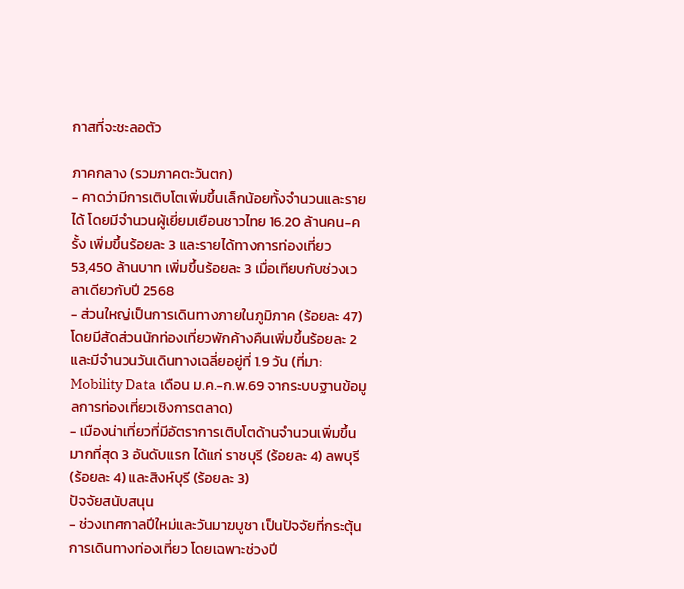กาสที่จะชะลอตัว

ภาคกลาง (รวมภาคตะวันตก)
- คาดว่ามีการเติบโตเพิ่มขึ้นเล็กน้อยทั้งจำนวนและรายได้ โดยมีจำนวนผู้เยี่ยมเยือนชาวไทย 16.20 ล้านคน-ครั้ง เพิ่มขึ้นร้อยละ 3 และรายได้ทางการท่องเที่ยว 53,450 ล้านบาท เพิ่มขึ้นร้อยละ 3 เมื่อเทียบกับช่วงเวลาเดียวกับปี 2568
- ส่วนใหญ่เป็นการเดินทางภายในภูมิภาค (ร้อยละ 47) โดยมีสัดส่วนนักท่องเที่ยวพักค้างคืนเพิ่มขึ้นร้อยละ 2 และมีจำนวนวันเดินทางเฉลี่ยอยู่ที่ 1.9 วัน (ที่มา: Mobility Data เดือน ม.ค.-ก.พ.69 จากระบบฐานข้อมูลการท่องเที่ยวเชิงการตลาด)
- เมืองน่าเที่ยวที่มีอัตราการเติบโตด้านจำนวนเพิ่มขึ้นมากที่สุด 3 อันดับแรก ได้แก่ ราชบุรี (ร้อยละ 4) ลพบุรี (ร้อยละ 4) และสิงห์บุรี (ร้อยละ 3)
ปัจจัยสนับสนุน
- ช่วงเทศกาลปีใหม่และวันมาฆบูชา เป็นปัจจัยที่กระตุ้นการเดินทางท่องเที่ยว โดยเฉพาะช่วงปี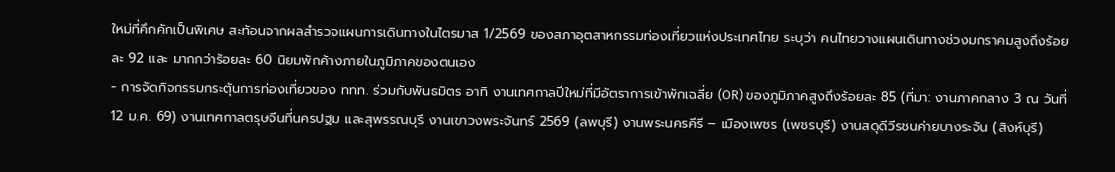ใหม่ที่คึกคักเป็นพิเศษ สะท้อนจากผลสำรวจแผนการเดินทางในไตรมาส 1/2569 ของสภาอุตสาหกรรมท่องเที่ยวแห่งประเทศไทย ระบุว่า คนไทยวางแผนเดินทางช่วงมกราคมสูงถึงร้อยละ 92 และ มากกว่าร้อยละ 60 นิยมพักค้างภายในภูมิภาคของตนเอง
- การจัดกิจกรรมกระตุ้นการท่องเที่ยวของ ททท. ร่วมกับพันธมิตร อาทิ งานเทศกาลปีใหม่ที่มีอัตราการเข้าพักเฉลี่ย (OR) ของภูมิภาคสูงถึงร้อยละ 85 (ที่มา: งานภาคกลาง 3 ณ วันที่ 12 ม.ค. 69) งานเทศกาลตรุษจีนที่นครปฐม และสุพรรณบุรี งานเขาวงพระจันทร์ 2569 (ลพบุรี) งานพระนครคีรี – เมืองเพชร (เพชรบุรี) งานสดุดีวีรชนค่ายบางระจัน (สิงห์บุรี)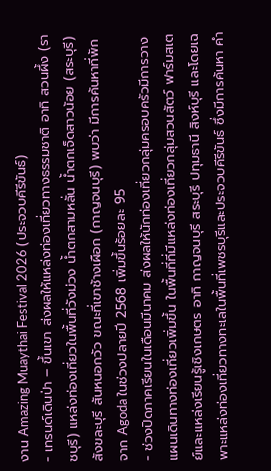งาน Amazing Muaythai Festival 2026 (ประจวบคีรีขันธ์)
- เทรนด์เดินป่า – ขึ้นเขา ส่งผลให้แหล่งท่องเที่ยวทางธรรมชาติ อาทิ สวนผึ้ง (ราชบุรี) แหล่งท่องเที่ยวในพื้นที่วังม่วง น้ำตกสามหลั่น น้ำตกเจ็ดสาวน้อย (สระบุรี) สังขละบุรี สันหนอกวัว ขณะที่เขาช้างเผือก (กาญจนบุรี) พบว่า มีการค้นหาที่พักจาก Agoda ในช่วงปลายปี 2568 เพิ่มขึ้นร้อยละ 95
- ช่วงปิดภาคเรียนในเดือนมีนาคม ส่งผลให้นักท่องเที่ยวกลุ่มครอบครัวมีการวางแผนเดินทางท่องเที่ยวเพิ่มขึ้น ในพื้นที่ที่มีแหล่งท่องเที่ยวกลุ่มสวนสัตว์ ฟาร์มสเตย์และแหล่งเรียนรู้เชิงเกษตร อาทิ กาญจนบุรี สระบุรี ปทุมธานี สิงห์บุรี และโดยเฉพาะแหล่งท่องเที่ยวทางทะเลในพื้นที่เพชรบุรีและประจวบคีรีขันธ์ ซึ่งมีการค้นหา คำ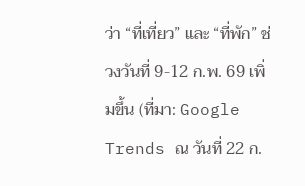ว่า “ที่เที่ยว” และ “ที่พัก” ช่วงวันที่ 9-12 ก.พ. 69 เพิ่มขึ้น (ที่มา: Google Trends ณ วันที่ 22 ก.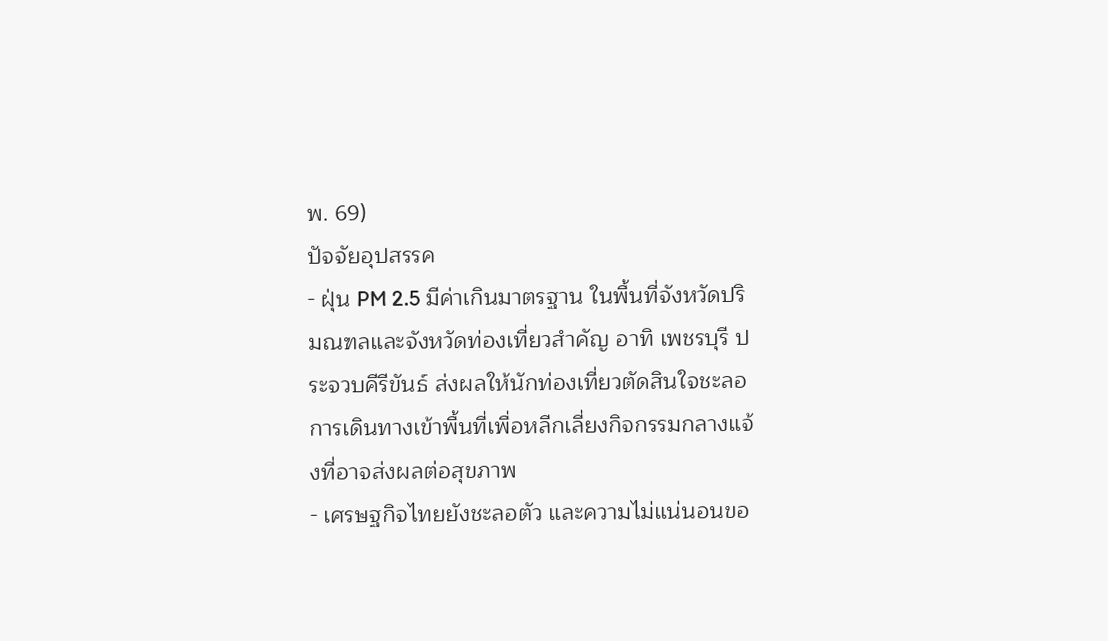พ. 69)
ปัจจัยอุปสรรค
- ฝุ่น PM 2.5 มีค่าเกินมาตรฐาน ในพื้นที่จังหวัดปริมณฑลและจังหวัดท่องเที่ยวสำคัญ อาทิ เพชรบุรี ประจวบคีรีขันธ์ ส่งผลให้นักท่องเที่ยวตัดสินใจชะลอการเดินทางเข้าพื้นที่เพื่อหลีกเลี่ยงกิจกรรมกลางแจ้งที่อาจส่งผลต่อสุขภาพ
- เศรษฐกิจไทยยังชะลอตัว และความไม่แน่นอนขอ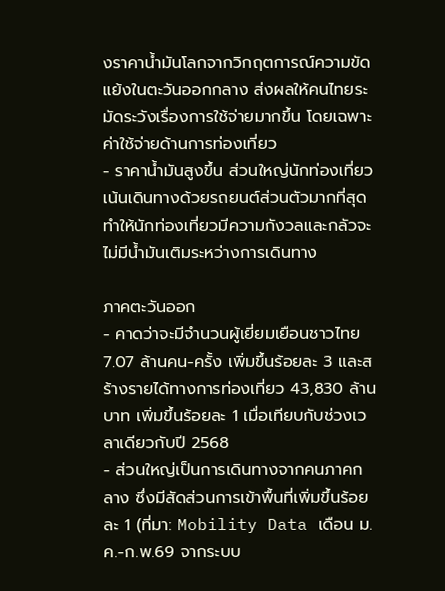งราคาน้ำมันโลกจากวิกฤตการณ์ความขัดแย้งในตะวันออกกลาง ส่งผลให้คนไทยระมัดระวังเรื่องการใช้จ่ายมากขึ้น โดยเฉพาะค่าใช้จ่ายด้านการท่องเที่ยว
- ราคาน้ำมันสูงขึ้น ส่วนใหญ่นักท่องเที่ยวเน้นเดินทางด้วยรถยนต์ส่วนตัวมากที่สุด ทำให้นักท่องเที่ยวมีความกังวลและกลัวจะไม่มีน้ำมันเติมระหว่างการเดินทาง

ภาคตะวันออก
- คาดว่าจะมีจำนวนผู้เยี่ยมเยือนชาวไทย 7.07 ล้านคน-ครั้ง เพิ่มขึ้นร้อยละ 3 และสร้างรายได้ทางการท่องเที่ยว 43,830 ล้านบาท เพิ่มขึ้นร้อยละ 1 เมื่อเทียบกับช่วงเวลาเดียวกับปี 2568
- ส่วนใหญ่เป็นการเดินทางจากคนภาคกลาง ซึ่งมีสัดส่วนการเข้าพื้นที่เพิ่มขึ้นร้อยละ 1 (ที่มา: Mobility Data เดือน ม.ค.-ก.พ.69 จากระบบ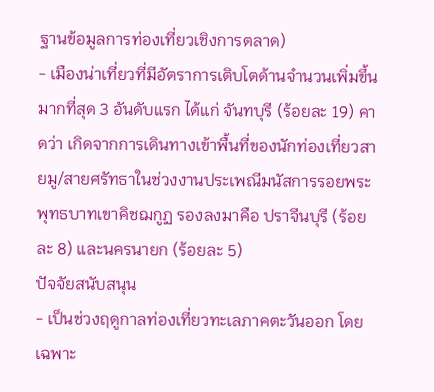ฐานข้อมูลการท่องเที่ยวเชิงการตลาด)
- เมืองน่าเที่ยวที่มีอัตราการเติบโตด้านจำนวนเพิ่มขึ้นมากที่สุด 3 อันดับแรก ได้แก่ จันทบุรี (ร้อยละ 19) คาดว่า เกิดจากการเดินทางเข้าพื้นที่ของนักท่องเที่ยวสายมู/สายศรัทธาในช่วงงานประเพณีมนัสการรอยพระพุทธบาทเขาคิชฌกูฏ รองลงมาคือ ปราจีนบุรี (ร้อยละ 8) และนครนายก (ร้อยละ 5)
ปัจจัยสนับสนุน
- เป็นช่วงฤดูกาลท่องเที่ยวทะเลภาคตะวันออก โดยเฉพาะ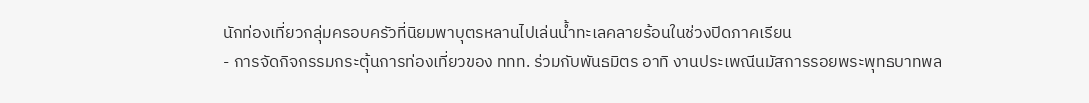นักท่องเที่ยวกลุ่มครอบครัวที่นิยมพาบุตรหลานไปเล่นน้ำทะเลคลายร้อนในช่วงปิดภาคเรียน
- การจัดกิจกรรมกระตุ้นการท่องเที่ยวของ ททท. ร่วมกับพันธมิตร อาทิ งานประเพณีนมัสการรอยพระพุทธบาทพล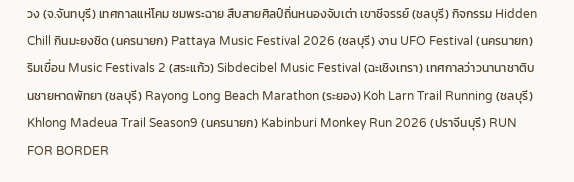วง (จ.จันทบุรี) เทศกาลแห่โคม ชมพระฉาย สืบสายศิลป์ถิ่นหนองจับเต่า เขาชีจรรย์ (ชลบุรี) กิจกรรม Hidden Chill กินมะยงชิด (นครนายก) Pattaya Music Festival 2026 (ชลบุรี) งาน UFO Festival (นครนายก) ริมเขื่อน Music Festivals 2 (สระแก้ว) Sibdecibel Music Festival (ฉะเชิงเทรา) เทศกาลว่าวนานาชาติบนชายหาดพัทยา (ชลบุรี) Rayong Long Beach Marathon (ระยอง) Koh Larn Trail Running (ชลบุรี) Khlong Madeua Trail Season9 (นครนายก) Kabinburi Monkey Run 2026 (ปราจีนบุรี) RUN FOR BORDER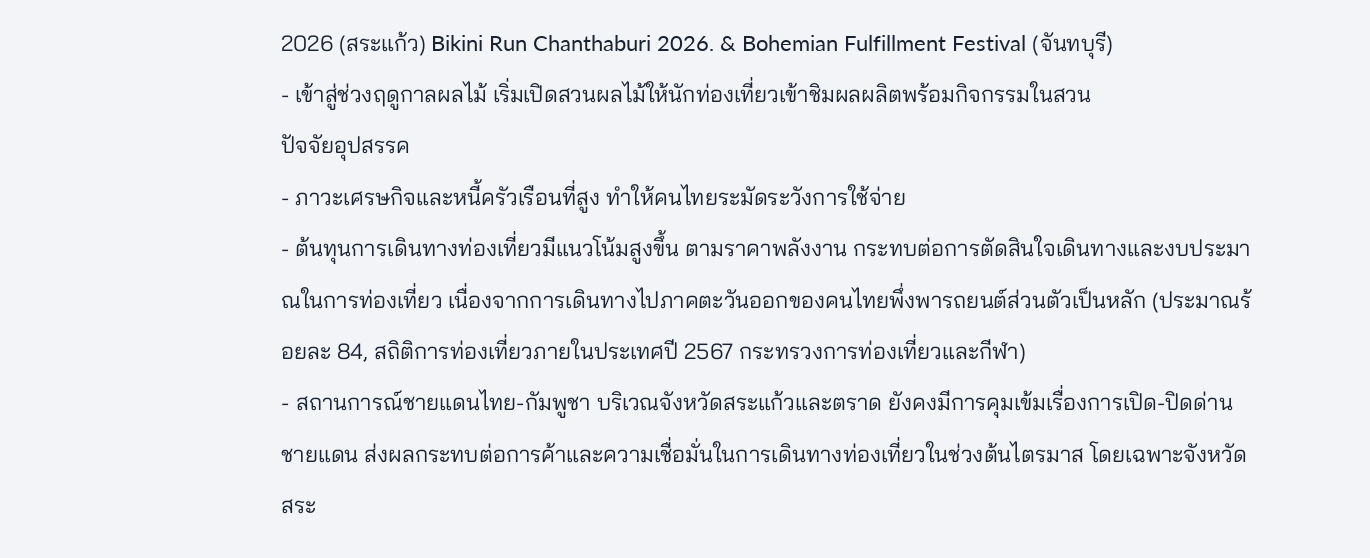2026 (สระแก้ว) Bikini Run Chanthaburi 2026. & Bohemian Fulfillment Festival (จันทบุรี)
- เข้าสู่ช่วงฤดูกาลผลไม้ เริ่มเปิดสวนผลไม้ให้นักท่องเที่ยวเข้าชิมผลผลิตพร้อมกิจกรรมในสวน
ปัจจัยอุปสรรค
- ภาวะเศรษกิจและหนี้ครัวเรือนที่สูง ทำให้คนไทยระมัดระวังการใช้จ่าย
- ต้นทุนการเดินทางท่องเที่ยวมีแนวโน้มสูงขึ้น ตามราคาพลังงาน กระทบต่อการตัดสินใจเดินทางและงบประมาณในการท่องเที่ยว เนื่องจากการเดินทางไปภาคตะวันออกของคนไทยพึ่งพารถยนต์ส่วนตัวเป็นหลัก (ประมาณร้อยละ 84, สถิติการท่องเที่ยวภายในประเทศปี 2567 กระทรวงการท่องเที่ยวและกีฬา)
- สถานการณ์ชายแดนไทย-กัมพูชา บริเวณจังหวัดสระแก้วและตราด ยังคงมีการคุมเข้มเรื่องการเปิด-ปิดด่านชายแดน ส่งผลกระทบต่อการค้าและความเชื่อมั่นในการเดินทางท่องเที่ยวในช่วงต้นไตรมาส โดยเฉพาะจังหวัดสระ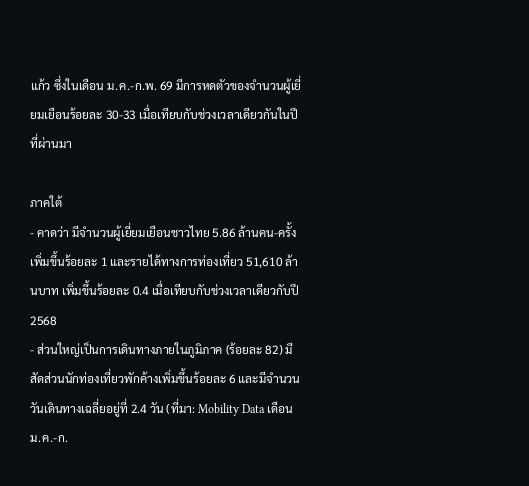แก้ว ซึ่งในเดือน ม.ค.-ก.พ. 69 มีการหดตัวของจำนวนผู้เยี่ยมเยือนร้อยละ 30-33 เมื่อเทียบกับช่วงเวลาเดียวกันในปีที่ผ่านมา

ภาคใต้
- คาดว่า มีจำนวนผู้เยี่ยมเยือนชาวไทย 5.86 ล้านคน-ครั้ง เพิ่มขึ้นร้อยละ 1 และรายได้ทางการท่องเที่ยว 51,610 ล้านบาท เพิ่มขึ้นร้อยละ 0.4 เมื่อเทียบกับช่วงเวลาเดียวกับปี 2568
- ส่วนใหญ่เป็นการเดินทางภายในภูมิภาค (ร้อยละ 82) มีสัดส่วนนักท่องเที่ยวพักค้างเพิ่มขึ้นร้อยละ 6 และมีจำนวนวันเดินทางเฉลี่ยอยู่ที่ 2.4 วัน (ที่มา: Mobility Data เดือน ม.ค.-ก.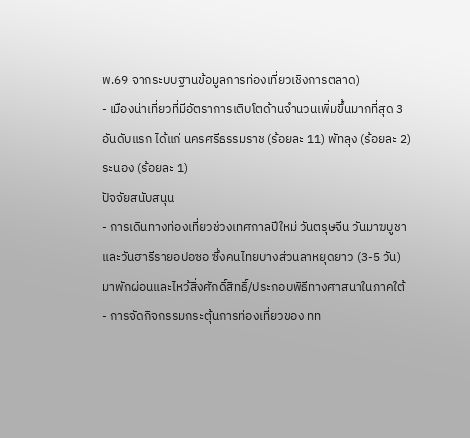พ.69 จากระบบฐานข้อมูลการท่องเที่ยวเชิงการตลาด)
- เมืองน่าเที่ยวที่มีอัตราการเติบโตด้านจำนวนเพิ่มขึ้นมากที่สุด 3 อันดับแรก ได้แก่ นครศรีธรรมราช (ร้อยละ 11) พัทลุง (ร้อยละ 2) ระนอง (ร้อยละ 1)
ปัจจัยสนับสนุน
- การเดินทางท่องเที่ยวช่วงเทศกาลปีใหม่ วันตรุษจีน วันมาฆบูชา และวันฮารีรายอปอซอ ซึ่งคนไทยบางส่วนลาหยุดยาว (3-5 วัน) มาพักผ่อนและไหว้สิ่งศักดิ์สิทธิ์/ประกอบพิธีทางศาสนาในภาคใต้
- การจัดกิจกรรมกระตุ้นการท่องเที่ยวของ ทท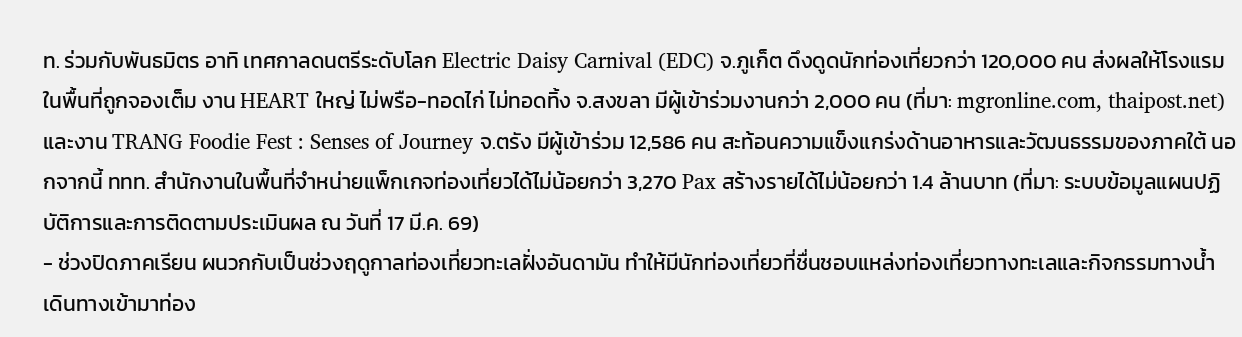ท. ร่วมกับพันธมิตร อาทิ เทศกาลดนตรีระดับโลก Electric Daisy Carnival (EDC) จ.ภูเก็ต ดึงดูดนักท่องเที่ยวกว่า 120,000 คน ส่งผลให้โรงแรมในพื้นที่ถูกจองเต็ม งาน HEART ใหญ่ ไม่พรือ-ทอดไก่ ไม่ทอดทิ้ง จ.สงขลา มีผู้เข้าร่วมงานกว่า 2,000 คน (ที่มา: mgronline.com, thaipost.net) และงาน TRANG Foodie Fest : Senses of Journey จ.ตรัง มีผู้เข้าร่วม 12,586 คน สะท้อนความแข็งแกร่งด้านอาหารและวัฒนธรรมของภาคใต้ นอกจากนี้ ททท. สำนักงานในพื้นที่จำหน่ายแพ็กเกจท่องเที่ยวได้ไม่น้อยกว่า 3,270 Pax สร้างรายได้ไม่น้อยกว่า 1.4 ล้านบาท (ที่มา: ระบบข้อมูลแผนปฏิบัติการและการติดตามประเมินผล ณ วันที่ 17 มี.ค. 69)
- ช่วงปิดภาคเรียน ผนวกกับเป็นช่วงฤดูกาลท่องเที่ยวทะเลฝั่งอันดามัน ทำให้มีนักท่องเที่ยวที่ชื่นชอบแหล่งท่องเที่ยวทางทะเลและกิจกรรมทางน้ำ เดินทางเข้ามาท่อง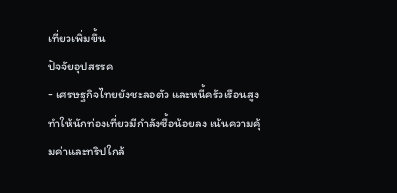เที่ยวเพิ่มขึ้น
ปัจจัยอุปสรรค
- เศรษฐกิจไทยยังชะลอตัว และหนี้ครัวเรือนสูง ทำให้นักท่องเที่ยวมีกำลังซื้อน้อยลง เน้นความคุ้มค่าและทริปใกล้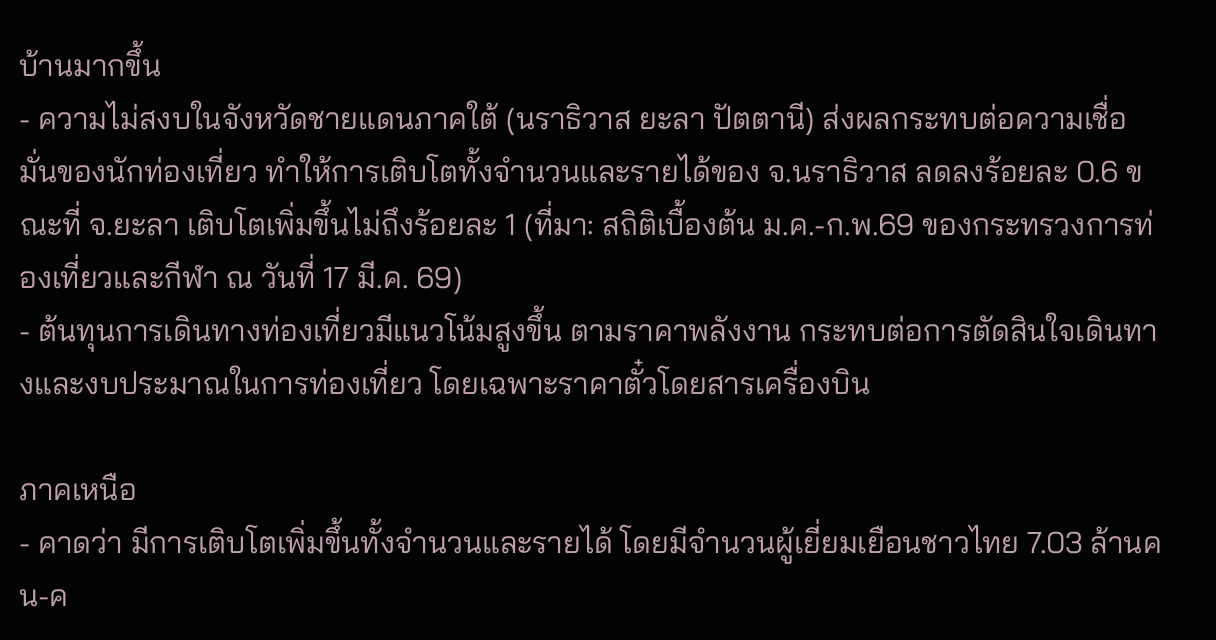บ้านมากขึ้น
- ความไม่สงบในจังหวัดชายแดนภาคใต้ (นราธิวาส ยะลา ปัตตานี) ส่งผลกระทบต่อความเชื่อมั่นของนักท่องเที่ยว ทำให้การเติบโตทั้งจำนวนและรายได้ของ จ.นราธิวาส ลดลงร้อยละ 0.6 ขณะที่ จ.ยะลา เติบโตเพิ่มขึ้นไม่ถึงร้อยละ 1 (ที่มา: สถิติเบื้องต้น ม.ค.-ก.พ.69 ของกระทรวงการท่องเที่ยวและกีฬา ณ วันที่ 17 มี.ค. 69)
- ต้นทุนการเดินทางท่องเที่ยวมีแนวโน้มสูงขึ้น ตามราคาพลังงาน กระทบต่อการตัดสินใจเดินทางและงบประมาณในการท่องเที่ยว โดยเฉพาะราคาตั๋วโดยสารเครื่องบิน

ภาคเหนือ
- คาดว่า มีการเติบโตเพิ่มขึ้นทั้งจำนวนและรายได้ โดยมีจำนวนผู้เยี่ยมเยือนชาวไทย 7.03 ล้านคน-ค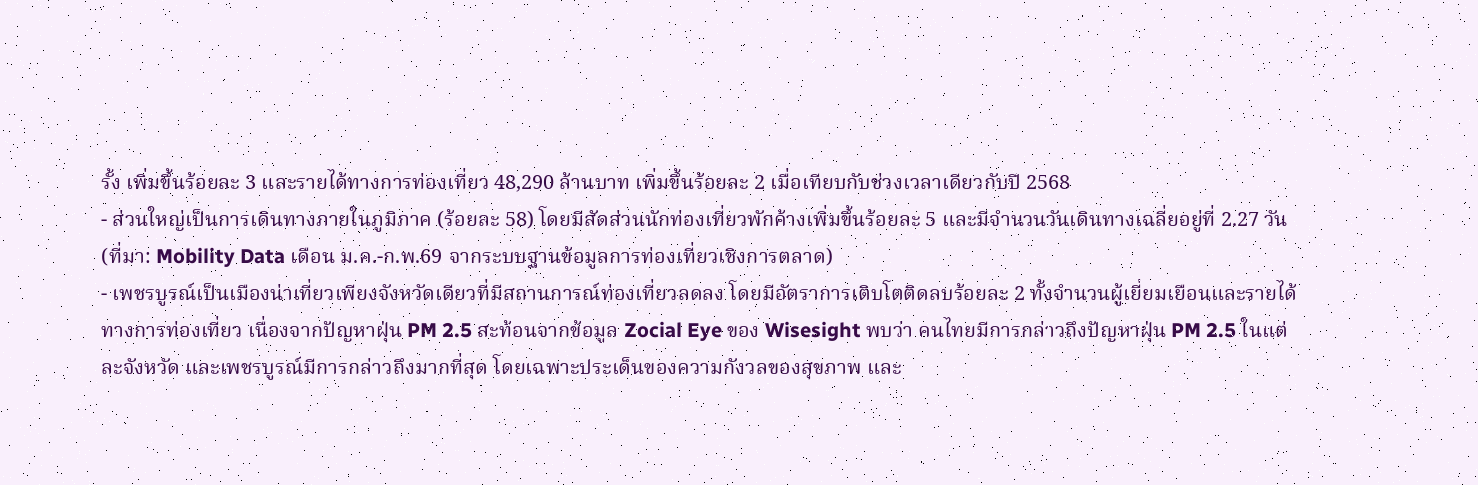รั้ง เพิ่มขึ้นร้อยละ 3 และรายได้ทางการท่องเที่ยว 48,290 ล้านบาท เพิ่มขึ้นร้อยละ 2 เมื่อเทียบกับช่วงเวลาเดียวกับปี 2568
- ส่วนใหญ่เป็นการเดินทางภายในภูมิภาค (ร้อยละ 58) โดยมีสัดส่วนนักท่องเที่ยวพักค้างเพิ่มขึ้นร้อยละ 5 และมีจำนวนวันเดินทางเฉลี่ยอยู่ที่ 2.27 วัน (ที่มา: Mobility Data เดือน ม.ค.-ก.พ.69 จากระบบฐานข้อมูลการท่องเที่ยวเชิงการตลาด)
- เพชรบูรณ์เป็นเมืองน่าเที่ยวเพียงจังหวัดเดียวที่มีสถานการณ์ท่องเที่ยวลดลง โดยมีอัตราการเติบโตติดลบร้อยละ 2 ทั้งจำนวนผู้เยี่ยมเยือนและรายได้ทางการท่องเที่ยว เนื่องจากปัญหาฝุ่น PM 2.5 สะท้อนจากข้อมูล Zocial Eye ของ Wisesight พบว่า คนไทยมีการกล่าวถึงปัญหาฝุ่น PM 2.5 ในแต่ละจังหวัด และเพชรบูรณ์มีการกล่าวถึงมากที่สุด โดยเฉพาะประเด็นของความกังวลของสุขภาพ และ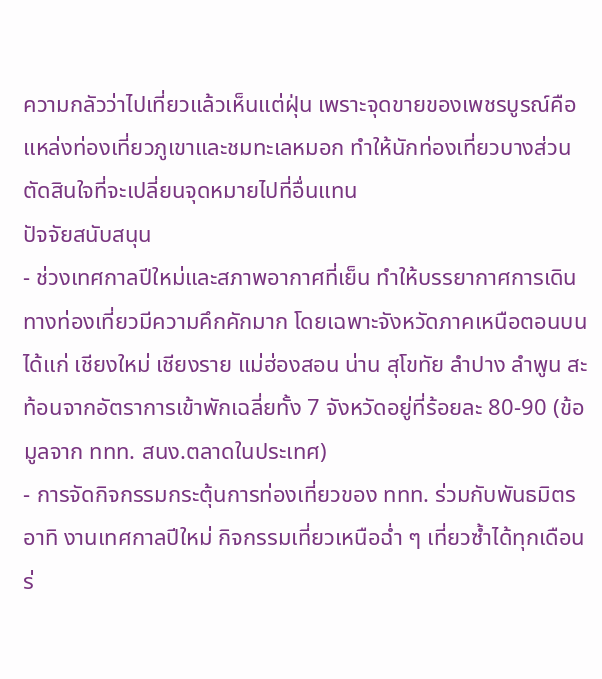ความกลัวว่าไปเที่ยวแล้วเห็นแต่ฝุ่น เพราะจุดขายของเพชรบูรณ์คือ แหล่งท่องเที่ยวภูเขาและชมทะเลหมอก ทำให้นักท่องเที่ยวบางส่วนตัดสินใจที่จะเปลี่ยนจุดหมายไปที่อื่นแทน
ปัจจัยสนับสนุน
- ช่วงเทศกาลปีใหม่และสภาพอากาศที่เย็น ทำให้บรรยากาศการเดินทางท่องเที่ยวมีความคึกคักมาก โดยเฉพาะจังหวัดภาคเหนือตอนบน ได้แก่ เชียงใหม่ เชียงราย แม่ฮ่องสอน น่าน สุโขทัย ลำปาง ลำพูน สะท้อนจากอัตราการเข้าพักเฉลี่ยทั้ง 7 จังหวัดอยู่ที่ร้อยละ 80-90 (ข้อมูลจาก ททท. สนง.ตลาดในประเทศ)
- การจัดกิจกรรมกระตุ้นการท่องเที่ยวของ ททท. ร่วมกับพันธมิตร อาทิ งานเทศกาลปีใหม่ กิจกรรมเที่ยวเหนือฉ่ำ ๆ เที่ยวซ้ำได้ทุกเดือนร่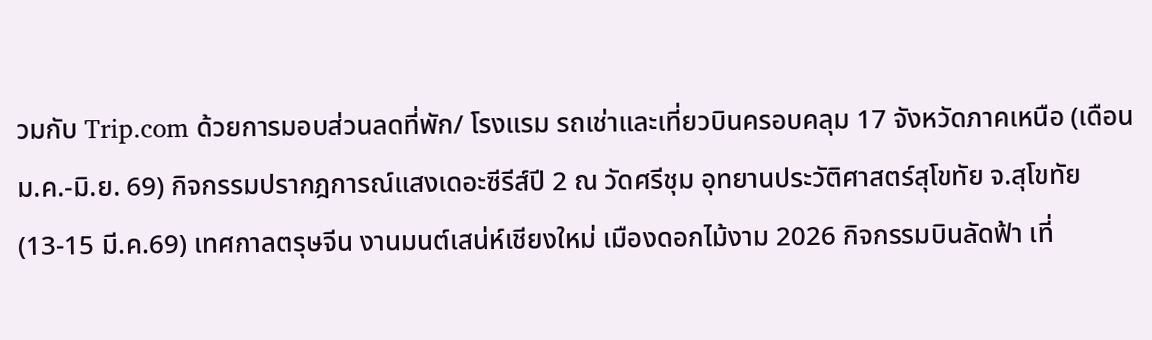วมกับ Trip.com ด้วยการมอบส่วนลดที่พัก/ โรงแรม รถเช่าและเที่ยวบินครอบคลุม 17 จังหวัดภาคเหนือ (เดือนม.ค.-มิ.ย. 69) กิจกรรมปรากฎการณ์แสงเดอะซีรีส์ปี 2 ณ วัดศรีชุม อุทยานประวัติศาสตร์สุโขทัย จ.สุโขทัย (13-15 มี.ค.69) เทศกาลตรุษจีน งานมนต์เสน่ห์เชียงใหม่ เมืองดอกไม้งาม 2026 กิจกรรมบินลัดฟ้า เที่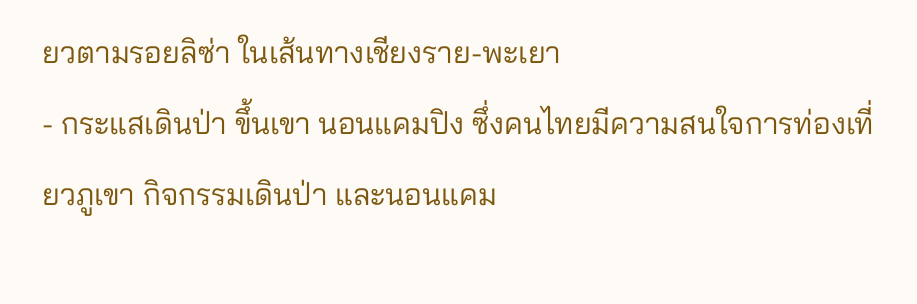ยวตามรอยลิซ่า ในเส้นทางเชียงราย-พะเยา
- กระแสเดินป่า ขึ้นเขา นอนแคมปิง ซึ่งคนไทยมีความสนใจการท่องเที่ยวภูเขา กิจกรรมเดินป่า และนอนแคม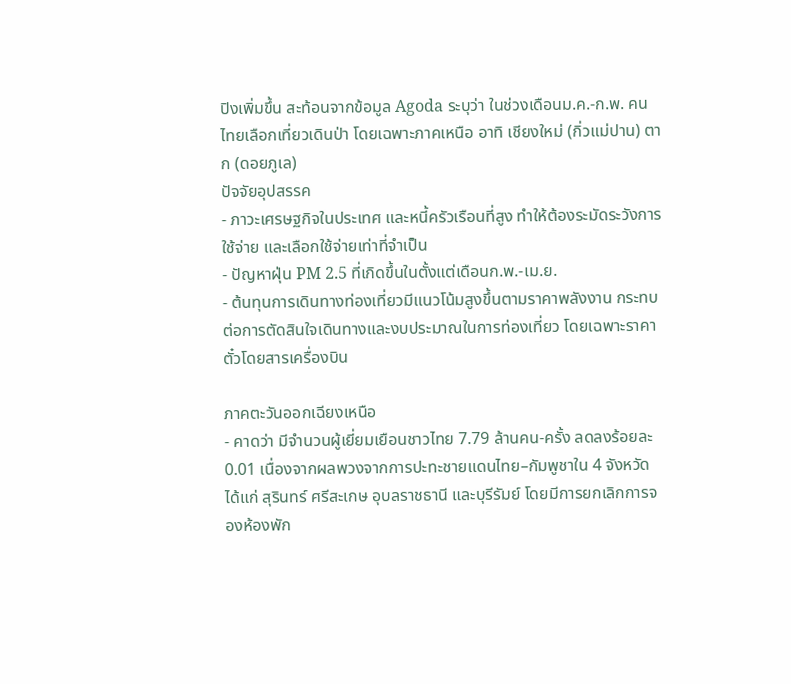ปิงเพิ่มขึ้น สะท้อนจากข้อมูล Agoda ระบุว่า ในช่วงเดือนม.ค.-ก.พ. คนไทยเลือกเที่ยวเดินป่า โดยเฉพาะภาคเหนือ อาทิ เชียงใหม่ (กิ่วแม่ปาน) ตาก (ดอยภูเล)
ปัจจัยอุปสรรค
- ภาวะเศรษฐกิจในประเทศ และหนี้ครัวเรือนที่สูง ทำให้ต้องระมัดระวังการใช้จ่าย และเลือกใช้จ่ายเท่าที่จำเป็น
- ปัญหาฝุ่น PM 2.5 ที่เกิดขึ้นในตั้งแต่เดือนก.พ.-เม.ย.
- ต้นทุนการเดินทางท่องเที่ยวมีแนวโน้มสูงขึ้นตามราคาพลังงาน กระทบต่อการตัดสินใจเดินทางและงบประมาณในการท่องเที่ยว โดยเฉพาะราคาตั๋วโดยสารเครื่องบิน

ภาคตะวันออกเฉียงเหนือ
- คาดว่า มีจำนวนผู้เยี่ยมเยือนชาวไทย 7.79 ล้านคน-ครั้ง ลดลงร้อยละ 0.01 เนื่องจากผลพวงจากการปะทะชายแดนไทย–กัมพูชาใน 4 จังหวัด ได้แก่ สุรินทร์ ศรีสะเกษ อุบลราชธานี และบุรีรัมย์ โดยมีการยกเลิกการจองห้องพัก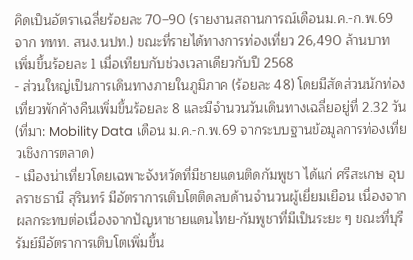คิดเป็นอัตราเฉลี่ยร้อยละ 70–90 (รายงานสถานการณ์เดือนม.ค.-ก.พ.69 จาก ททท. สนง.นปท.) ขณะที่รายได้ทางการท่องเที่ยว 26,490 ล้านบาท เพิ่มขึ้นร้อยละ 1 เมื่อเทียบกับช่วงเวลาเดียวกับปี 2568
- ส่วนใหญ่เป็นการเดินทางภายในภูมิภาค (ร้อยละ 48) โดยมีสัดส่วนนักท่องเที่ยวพักค้างคืนเพิ่มขึ้นร้อยละ 8 และมีจำนวนวันเดินทางเฉลี่ยอยู่ที่ 2.32 วัน (ที่มา: Mobility Data เดือน ม.ค.-ก.พ.69 จากระบบฐานข้อมูลการท่องเที่ยวเชิงการตลาด)
- เมืองน่าเที่ยวโดยเฉพาะจังหวัดที่มีชายแดนติดกัมพูชา ได้แก่ ศรีสะเกษ อุบลราชธานี สุรินทร์ มีอัตราการเติบโตติดลบด้านจำนวนผู้เยี่ยมเยือน เนื่องจากผลกระทบต่อเนื่องจากปัญหาชายแดนไทย-กัมพูชาที่มีเป็นระยะ ๆ ขณะที่บุรีรัมย์มีอัตราการเติบโตเพิ่มขึ้น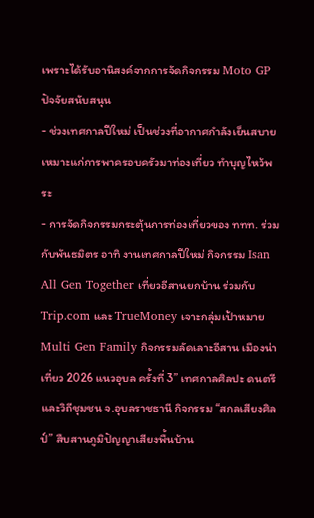เพราะได้รับอานิสงค์จากการจัดกิจกรรม Moto GP
ปัจจัยสนับสนุน
- ช่วงเทศกาลปีใหม่ เป็นช่วงที่อากาศกำลังเย็นสบายเหมาะแก่การพาครอบครัวมาท่องเที่ยว ทำบุญไหว้พระ
- การจัดกิจกรรมกระตุ้นการท่องเที่ยวของ ททท. ร่วมกับพันธมิตร อาทิ งานเทศกาลปีใหม่ กิจกรรม Isan All Gen Together เที่ยวอีสานยกบ้าน ร่วมกับ Trip.com และ TrueMoney เจาะกลุ่มเป้าหมาย Multi Gen Family กิจกรรมลัดเลาะอีสาน เมืองน่าเที่ยว 2026 แนวอุบล ครั้งที่ 3” เทศกาลศิลปะ ดนตรี และวิถีชุมชน จ.อุบลราชธานี กิจกรรม “สกลเสียงศิลป์” สืบสานภูมิปัญญาเสียงพื้นบ้าน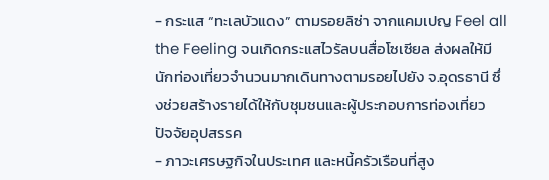- กระแส “ทะเลบัวแดง” ตามรอยลิซ่า จากแคมเปญ Feel all the Feeling จนเกิดกระแสไวรัลบนสื่อโซเซียล ส่งผลให้มีนักท่องเที่ยวจำนวนมากเดินทางตามรอยไปยัง จ.อุดรธานี ซึ่งช่วยสร้างรายได้ให้กับชุมชนและผู้ประกอบการท่องเที่ยว
ปัจจัยอุปสรรค
- ภาวะเศรษฐกิจในประเทศ และหนี้ครัวเรือนที่สูง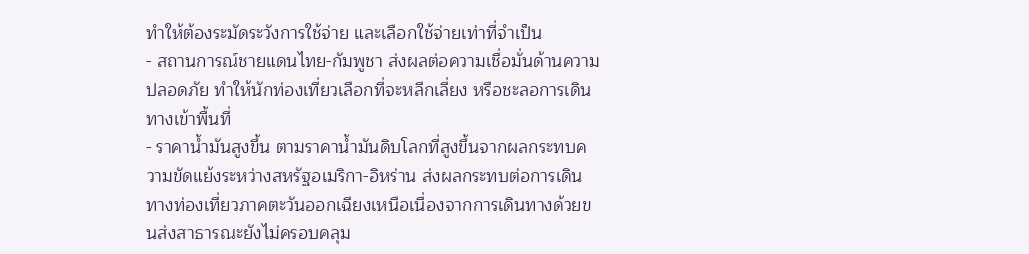ทำให้ต้องระมัดระวังการใช้จ่าย และเลือกใช้จ่ายเท่าที่จำเป็น
- สถานการณ์ชายแดนไทย-กัมพูชา ส่งผลต่อความเชื่อมั่นด้านความปลอดภัย ทำให้นักท่องเที่ยวเลือกที่จะหลีกเลี่ยง หรือชะลอการเดินทางเข้าพื้นที่
- ราคาน้ำมันสูงขึ้น ตามราคาน้ำมันดิบโลกที่สูงขึ้นจากผลกระทบความขัดแย้งระหว่างสหรัฐอเมริกา-อิหร่าน ส่งผลกระทบต่อการเดินทางท่องเที่ยวภาคตะวันออกเฉียงเหนือเนื่องจากการเดินทางด้วยขนส่งสาธารณะยังไม่ครอบคลุม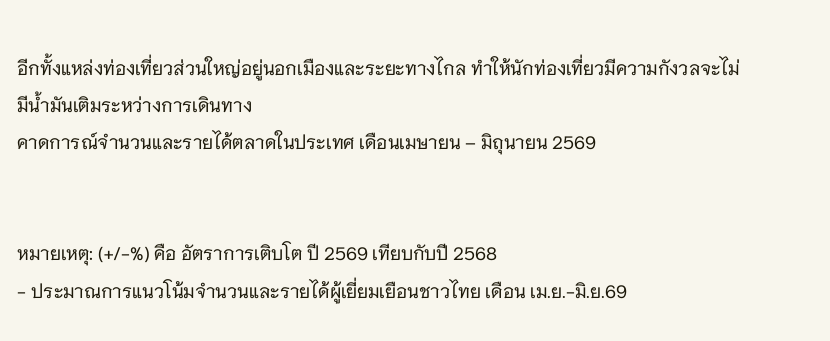อีกทั้งแหล่งท่องเที่ยวส่วนใหญ่อยู่นอกเมืองและระยะทางไกล ทำให้นักท่องเที่ยวมีความกังวลจะไม่มีน้ำมันเติมระหว่างการเดินทาง
คาดการณ์จำนวนและรายได้ตลาดในประเทศ เดือนเมษายน – มิถุนายน 2569


หมายเหตุ: (+/-%) คือ อัตราการเติบโต ปี 2569 เทียบกับปี 2568
- ประมาณการแนวโน้มจำนวนและรายได้ผู้เยี่ยมเยือนชาวไทย เดือน เม.ย.-มิ.ย.69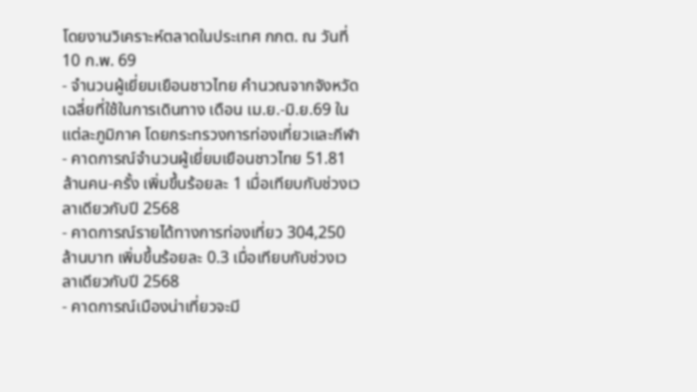โดยงานวิเคราะห์ตลาดในประเทศ กกต. ณ วันที่ 10 ก.พ. 69
- จำนวนผู้เยี่ยมเยือนชาวไทย คำนวณจากจังหวัดเฉลี่ยที่ใช้ในการเดินทาง เดือน เม.ย.-มิ.ย.69 ในแต่ละภูมิภาค โดยกระทรวงการท่องเที่ยวและกีฬา
- คาดการณ์จำนวนผู้เยี่ยมเยือนชาวไทย 51.81 ล้านคน-ครั้ง เพิ่มขึ้นร้อยละ 1 เมื่อเทียบกับช่วงเวลาเดียวกับปี 2568
- คาดการณ์รายได้ทางการท่องเที่ยว 304,250 ล้านบาท เพิ่มขึ้นร้อยละ 0.3 เมื่อเทียบกับช่วงเวลาเดียวกับปี 2568
- คาดการณ์เมืองน่าเที่ยวจะมี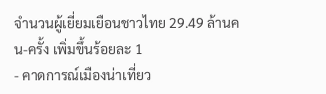จำนวนผู้เยี่ยมเยือนชาวไทย 29.49 ล้านคน-ครั้ง เพิ่มขึ้นร้อยละ 1
- คาดการณ์เมืองน่าเที่ยว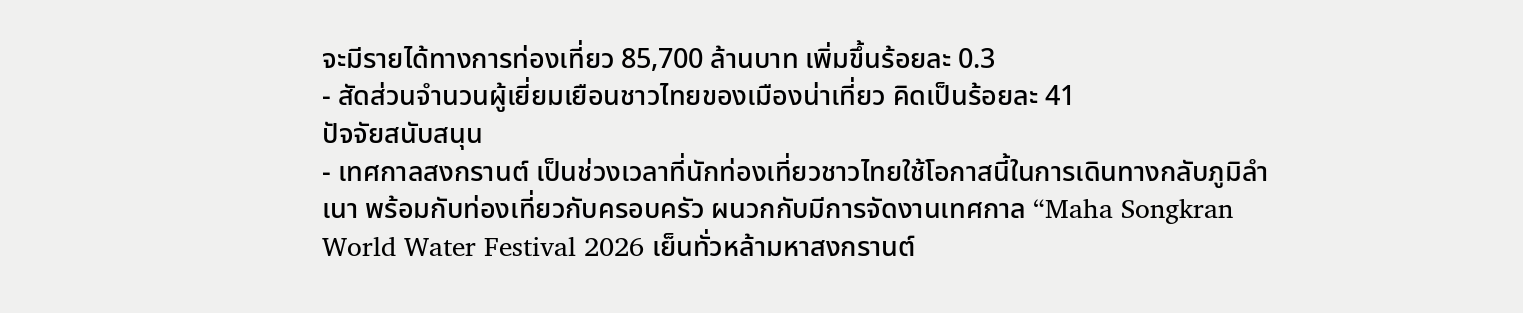จะมีรายได้ทางการท่องเที่ยว 85,700 ล้านบาท เพิ่มขึ้นร้อยละ 0.3
- สัดส่วนจำนวนผู้เยี่ยมเยือนชาวไทยของเมืองน่าเที่ยว คิดเป็นร้อยละ 41
ปัจจัยสนับสนุน
- เทศกาลสงกรานต์ เป็นช่วงเวลาที่นักท่องเที่ยวชาวไทยใช้โอกาสนี้ในการเดินทางกลับภูมิลำเนา พร้อมกับท่องเที่ยวกับครอบครัว ผนวกกับมีการจัดงานเทศกาล “Maha Songkran World Water Festival 2026 เย็นทั่วหล้ามหาสงกรานต์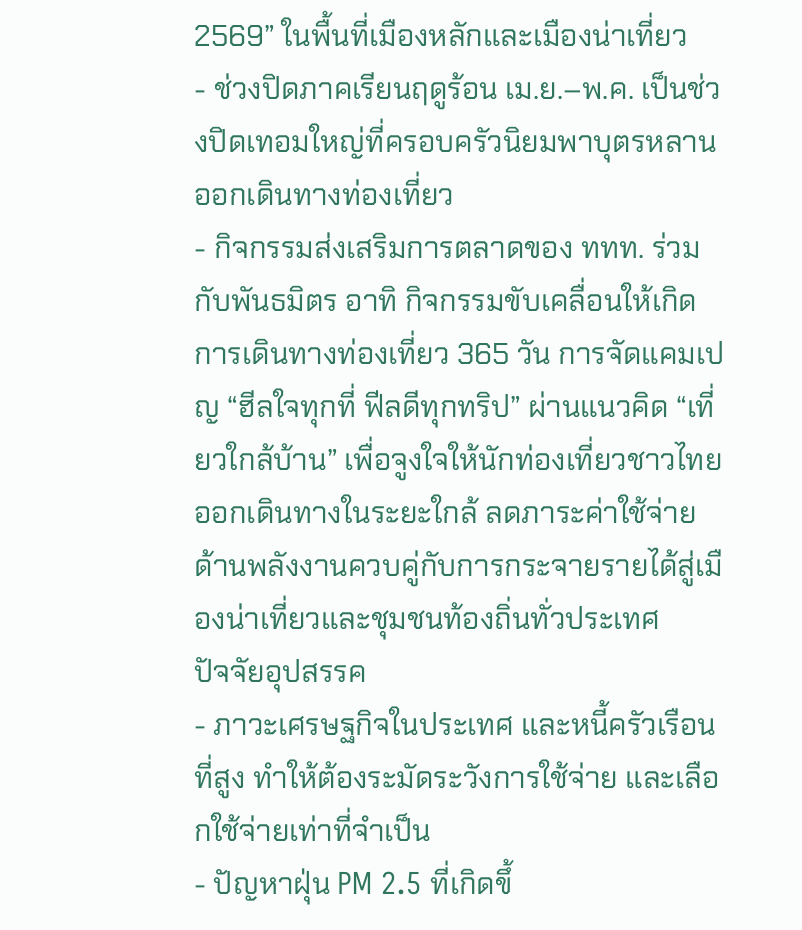2569” ในพื้นที่เมืองหลักและเมืองน่าเที่ยว
- ช่วงปิดภาคเรียนฤดูร้อน เม.ย.–พ.ค. เป็นช่วงปิดเทอมใหญ่ที่ครอบครัวนิยมพาบุตรหลานออกเดินทางท่องเที่ยว
- กิจกรรมส่งเสริมการตลาดของ ททท. ร่วมกับพันธมิตร อาทิ กิจกรรมขับเคลื่อนให้เกิดการเดินทางท่องเที่ยว 365 วัน การจัดแคมเปญ “ฮีลใจทุกที่ ฟีลดีทุกทริป” ผ่านแนวคิด “เที่ยวใกล้บ้าน” เพื่อจูงใจให้นักท่องเที่ยวชาวไทยออกเดินทางในระยะใกล้ ลดภาระค่าใช้จ่ายด้านพลังงานควบคู่กับการกระจายรายได้สู่เมืองน่าเที่ยวและชุมชนท้องถิ่นทั่วประเทศ
ปัจจัยอุปสรรค
- ภาวะเศรษฐกิจในประเทศ และหนี้ครัวเรือนที่สูง ทำให้ต้องระมัดระวังการใช้จ่าย และเลือกใช้จ่ายเท่าที่จำเป็น
- ปัญหาฝุ่น PM 2.5 ที่เกิดขึ้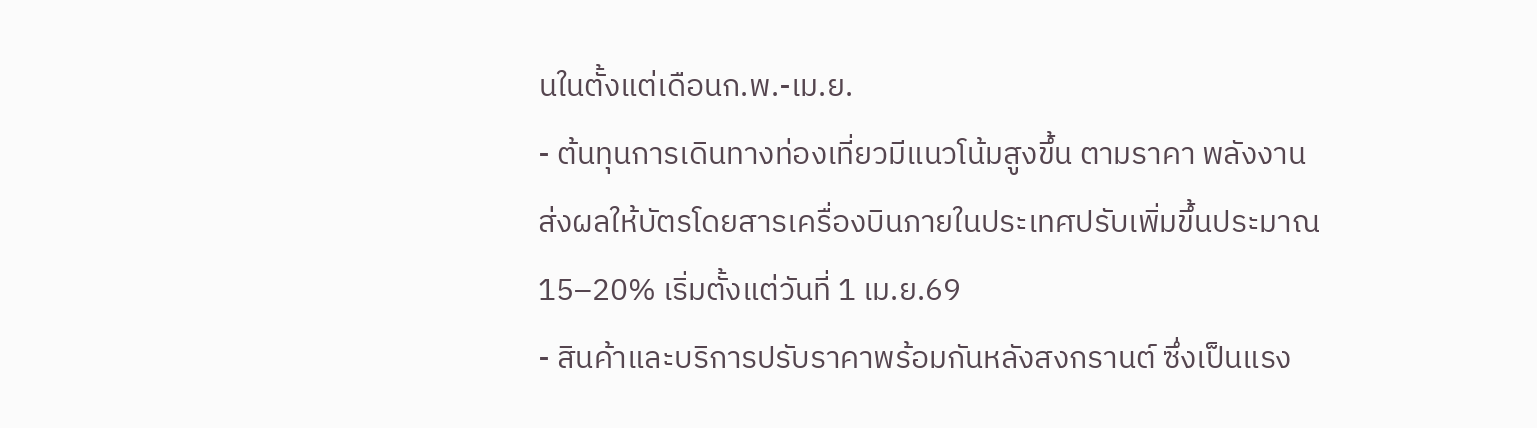นในตั้งแต่เดือนก.พ.-เม.ย.
- ต้นทุนการเดินทางท่องเที่ยวมีแนวโน้มสูงขึ้น ตามราคา พลังงาน ส่งผลให้บัตรโดยสารเครื่องบินภายในประเทศปรับเพิ่มขึ้นประมาณ 15–20% เริ่มตั้งแต่วันที่ 1 เม.ย.69
- สินค้าและบริการปรับราคาพร้อมกันหลังสงกรานต์ ซึ่งเป็นแรง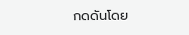กดดันโดย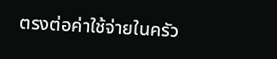ตรงต่อค่าใช้จ่ายในครัว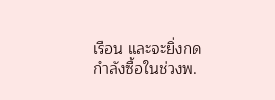เรือน และจะยิ่งกดกำลังซื้อในช่วงพ.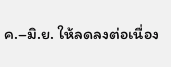ค.–มิ.ย. ให้ลดลงต่อเนื่อง